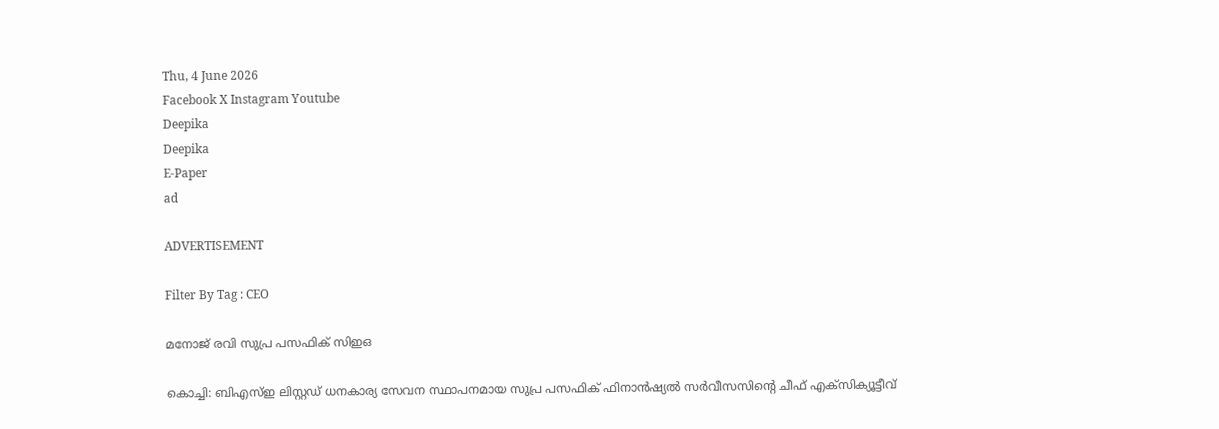Thu, 4 June 2026
Facebook X Instagram Youtube
Deepika
Deepika
E-Paper
ad

ADVERTISEMENT

Filter By Tag : CEO

മനോജ് രവി സുപ്ര പസഫിക് സിഇഒ

കൊച്ചി: ബിഎസ്ഇ ലിസ്റ്റഡ് ധനകാര്യ സേവന സ്ഥാപനമായ സുപ്ര പസഫിക് ഫിനാന്‍ഷ്യല്‍ സര്‍വീസസിന്‍റെ ചീഫ് എക്‌സിക്യൂട്ടീവ്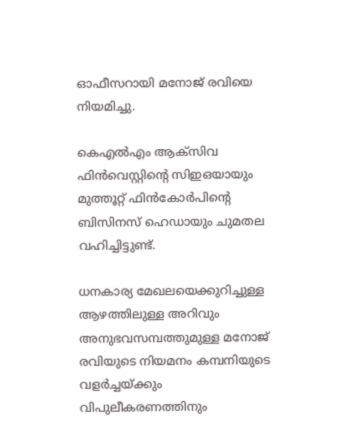ഓഫീസറായി മനോജ് രവിയെ നിയമിച്ചു.

കെഎല്‍എം ആക്‌സിവ ഫിന്‍വെസ്റ്റിന്‍റെ സിഇഒയായും മുത്തൂറ്റ് ഫിന്‍കോര്‍പിന്‍റെ ബിസിനസ് ഹെഡായും ചുമതല വഹിച്ചിട്ടുണ്ട്.

ധനകാര്യ മേഖലയെക്കുറിച്ചുള്ള ആഴത്തിലുള്ള അറിവും അനുഭവസമ്പത്തുമുള്ള മനോജ് രവിയുടെ നിയമനം കമ്പനിയുടെ വളര്‍ച്ചയ്ക്കും വിപുലീകരണത്തിനും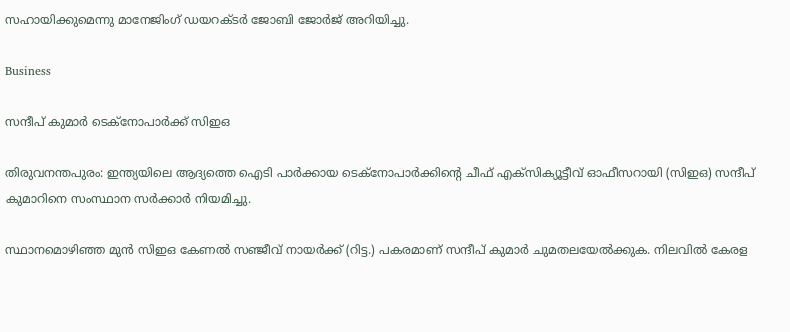സഹായിക്കുമെന്നു മാനേജിംഗ് ഡയറക്ടര്‍ ജോബി ജോര്‍ജ് അറിയിച്ചു.

Business

സന്ദീപ് കുമാർ ടെക്നോപാർക്ക് സിഇഒ

തിരുവനന്തപുരം: ഇന്ത്യയിലെ ആദ്യത്തെ ഐടി പാർക്കായ ടെക്നോപാർക്കിന്‍റെ ചീഫ് എക്സിക്യൂട്ടീവ് ഓഫീസറായി (സിഇഒ) സന്ദീപ് കുമാറിനെ സംസ്ഥാന സർക്കാർ നിയമിച്ചു.

സ്ഥാനമൊഴിഞ്ഞ മുൻ സിഇഒ കേണൽ സഞ്ജീവ് നായർക്ക് (റിട്ട.) പകരമാണ് സന്ദീപ് കുമാർ ചുമതലയേൽക്കുക. നിലവിൽ കേരള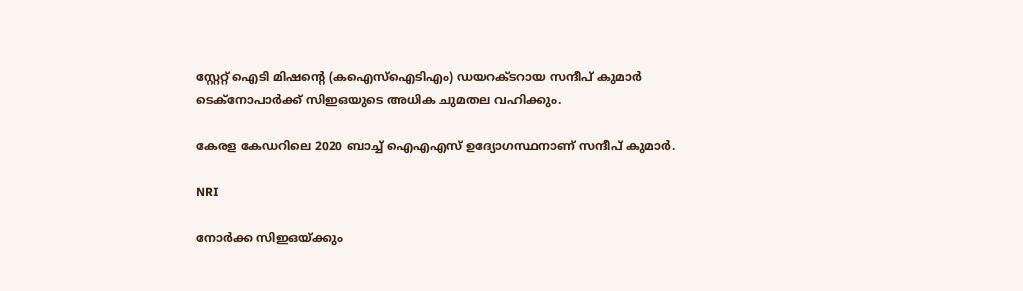സ്റ്റേറ്റ് ഐടി മിഷന്‍റെ (കഐസ്ഐടിഎം) ഡയറക്ടറായ സന്ദീപ് കുമാർ ടെക്നോപാർക്ക് സിഇഒയുടെ അധിക ചുമതല വഹിക്കും.

കേരള കേഡറിലെ 2020 ബാച്ച് ഐഎഎസ് ഉദ്യോഗസ്ഥനാണ് സന്ദീപ് കുമാർ.

NRI

നോര്‍ക്ക സിഇഒയ്ക്കും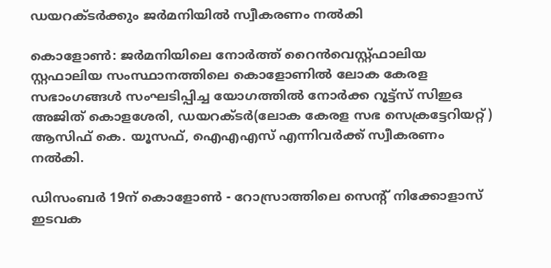ഡയറക്‌ടര്‍ക്കും ജര്‍മനിയില്‍ സ്വീകരണം നല്‍കി

കൊളോണ്‍: ജര്‍മനിയിലെ നോര്‍ത്ത് റൈന്‍വെസ്റ്റ്ഫാലിയ സ്റ്റഫാലിയ സംസ്ഥാനത്തിലെ കൊളോണില്‍ ലോക കേരള സഭാംഗങ്ങള്‍ സംഘടിപ്പിച്ച യോഗത്തില്‍ നോര്‍ക്ക റൂട്ട്സ് സിഇഒ അജിത് കൊളശേരി, ഡയറക്ടര്‍(ലോക കേരള സഭ സെക്രട്ടേറിയറ്റ്) ആസിഫ് കെ. യൂസഫ്, ഐഎഎസ് എന്നിവര്‍ക്ക് സ്വീകരണം നല്‍കി.

ഡിസംബര്‍ 19ന് കൊളോണ്‍ - റോസ്രാത്തിലെ സെന്‍റ് നിക്കോളാസ് ഇടവക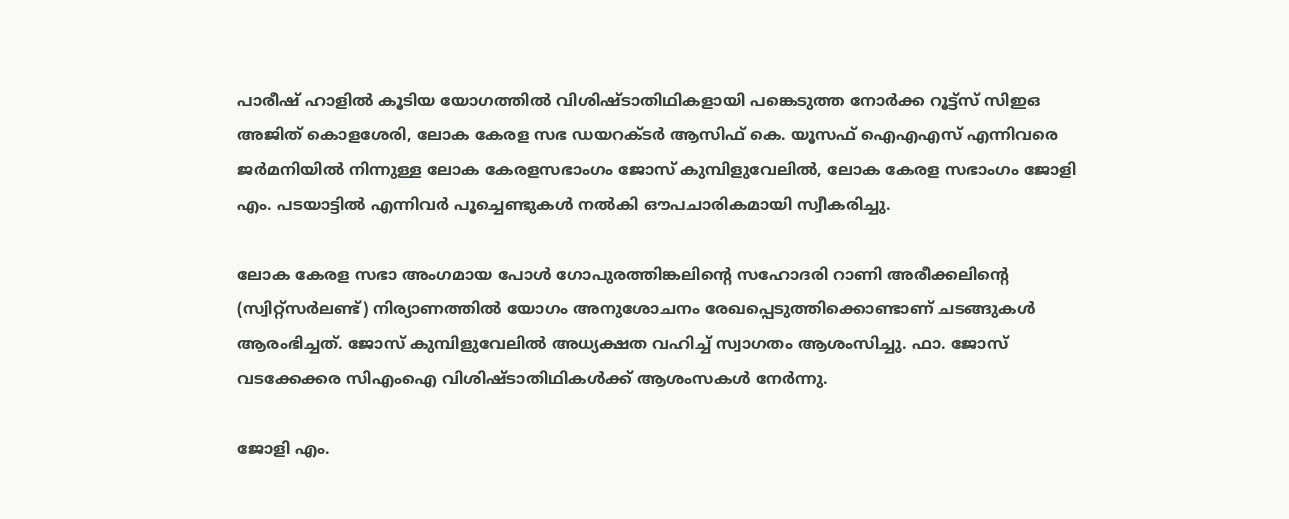പാരീഷ് ഹാളില്‍ കൂടിയ യോഗത്തില്‍ വിശിഷ്ടാതിഥികളായി പങ്കെടുത്ത നോര്‍ക്ക റൂട്ട്സ് സിഇഒ അജിത് കൊളശേരി, ലോക കേരള സഭ ഡയറക്ടര്‍ ആസിഫ് കെ. യൂസഫ് ഐഎഎസ് എന്നിവരെ ജര്‍മനിയില്‍ നിന്നുള്ള ലോക കേരളസഭാംഗം ജോസ് കുമ്പിളുവേലില്‍, ലോക കേരള സഭാംഗം ജോളി എം. പടയാട്ടില്‍ എന്നിവര്‍ പൂച്ചെണ്ടുകള്‍ നല്‍കി ഔപചാരികമായി സ്വീകരിച്ചു.

ലോക കേരള സഭാ അംഗമായ പോള്‍ ഗോപുരത്തിങ്കലിന്‍റെ സഹോദരി റാണി അരീക്കലിന്‍റെ (സ്വിറ്റ്സര്‍ലണ്ട്) നിര്യാണത്തില്‍ യോഗം അനുശോചനം രേഖപ്പെടുത്തിക്കൊണ്ടാണ് ചടങ്ങുകള്‍ ആരംഭിച്ചത്. ജോസ് കുമ്പിളുവേലില്‍ അധ്യക്ഷത വഹിച്ച് സ്വാഗതം ആശംസിച്ചു. ഫാ. ജോസ് വടക്കേക്കര സിഎംഐ വിശിഷ്‌ട‌ാതിഥികള്‍ക്ക് ആശംസകള്‍ നേര്‍ന്നു.

ജോളി എം.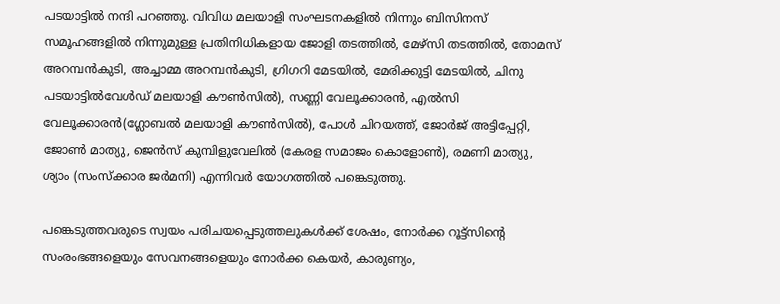പടയാട്ടില്‍ നന്ദി പറഞ്ഞു. വിവിധ മലയാളി സംഘടനകളില്‍ നിന്നും ബിസിനസ് സമൂഹങ്ങളില്‍ നിന്നുമുള്ള പ്രതിനിധികളായ ജോളി തടത്തില്‍, മേഴ്സി തടത്തില്‍, തോമസ് അറമ്പന്‍കുടി, അച്ചാമ്മ അറമ്പന്‍കുടി, ഗ്രിഗറി മേടയില്‍, മേരിക്കുട്ടി മേടയില്‍, ചിനു പടയാട്ടില്‍വേള്‍ഡ് മലയാളി കൗണ്‍സില്‍), സണ്ണി വേലൂക്കാരന്‍, എല്‍സി വേലൂക്കാരന്‍(ഗ്ലോബല്‍ മലയാളി കൗണ്‍സില്‍), പോള്‍ ചിറയത്ത്, ജോര്‍ജ് അട്ടിപ്പേറ്റി, ജോണ്‍ മാത്യു, ജെന്‍സ് കുമ്പിളുവേലില്‍ (കേരള സമാജം കൊളോണ്‍), രമണി മാത്യു, ശ്യാം (സംസ്ക്കാര ജര്‍മനി) എന്നിവര്‍ യോഗത്തില്‍ പങ്കെടുത്തു.

പങ്കെടുത്തവരുടെ സ്വയം പരിചയപ്പെടുത്തലുകള്‍ക്ക് ശേഷം, നോര്‍ക്ക റൂട്ട്സിന്‍റെ സംരംഭങ്ങളെയും സേവനങ്ങളെയും നോര്‍ക്ക കെയര്‍, കാരുണ്യം,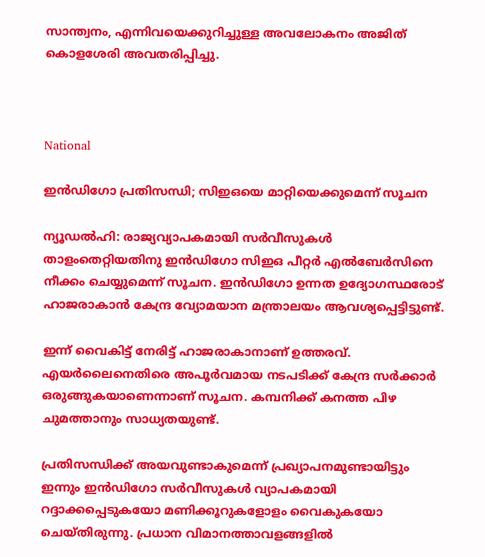സാന്ത്വനം, എന്നിവയെക്കുറിച്ചുള്ള അവലോകനം അജിത് കൊളശേരി അവതരിപ്പിച്ചു.



National

ഇൻഡിഗോ പ്രതിസന്ധി; സിഇഒയെ മാറ്റിയെക്കുമെന്ന് സൂചന

ന്യൂഡല്‍ഹി: രാജ്യവ്യാപകമായി സര്‍വീസുകള്‍ താളംതെറ്റിയതിനു ഇന്‍ഡിഗോ സിഇഒ പീറ്റര്‍ എല്‍ബേര്‍സിനെ നീക്കം ചെയ്യുമെന്ന് സൂചന. ഇന്‍ഡിഗോ ഉന്നത ഉദ്യോഗസ്ഥരോട് ഹാജരാകാന്‍ കേന്ദ്ര വ്യോമയാന മന്ത്രാലയം ആവശ്യപ്പെട്ടിട്ടുണ്ട്.

ഇന്ന് വൈകിട്ട് നേരിട്ട് ഹാജരാകാനാണ് ഉത്തരവ്. എയര്‍ലൈനെതിരെ അപൂര്‍വമായ നടപടിക്ക് കേന്ദ്ര സര്‍ക്കാര്‍ ഒരുങ്ങുകയാണെന്നാണ് സൂചന. കമ്പനിക്ക് കനത്ത പിഴ ചുമത്താനും സാധ്യതയുണ്ട്.

പ്രതിസന്ധിക്ക് അയവുണ്ടാകുമെന്ന് പ്രഖ്യാപനമുണ്ടായിട്ടും ഇന്നും ഇന്‍ഡിഗോ സര്‍വീസുകള്‍ വ്യാപകമായി റദ്ദാക്കപ്പെടുകയോ മണിക്കൂറുകളോളം വൈകുകയോ ചെയ്തിരുന്നു. പ്രധാന വിമാനത്താവളങ്ങളില്‍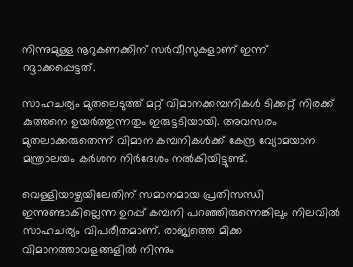നിന്നുമുള്ള നൂറുകണക്കിന് സര്‍വീസുകളാണ് ഇന്ന് റദ്ദാക്കപ്പെട്ടത്.

സാഹചര്യം മുതലെടുത്ത് മറ്റ് വിമാനക്കമ്പനികള്‍ ടിക്കറ്റ് നിരക്ക് കുത്തനെ ഉയര്‍ത്തുന്നതും ഇരുട്ടടിയായി. അവസരം മുതലാക്കരുതെന്ന് വിമാന കമ്പനികള്‍ക്ക് കേന്ദ്ര വ്യോമയാന മന്ത്രാലയം കര്‍ശന നിര്‍ദേശം നല്‍കിയിട്ടുണ്ട്.

വെള്ളിയാഴ്ചയിലേതിന് സമാനമായ പ്രതിസന്ധി ഇന്നുണ്ടാകില്ലെന്ന ഉറപ്പ് കമ്പനി പറഞ്ഞിരുന്നെങ്കിലും നിലവില്‍ സാഹചര്യം വിപരീതമാണ്. രാജ്യത്തെ മിക്ക വിമാനത്താവളങ്ങളില്‍ നിന്നും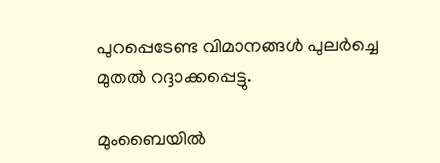പുറപ്പെടേണ്ട വിമാനങ്ങള്‍ പുലര്‍ച്ചെ മുതല്‍ റദ്ദാക്കപ്പെട്ടു.

മുംബൈയില്‍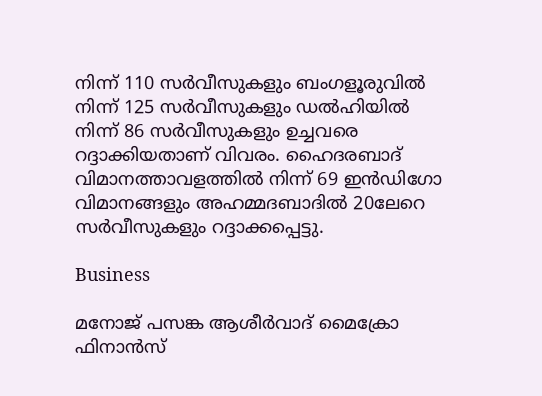നിന്ന് 110 സര്‍വീസുകളും ബംഗളൂരുവില്‍ നിന്ന് 125 സര്‍വീസുകളും ഡല്‍ഹിയില്‍ നിന്ന് 86 സര്‍വീസുകളും ഉച്ചവരെ റദ്ദാക്കിയതാണ് വിവരം. ഹൈദരബാദ് വിമാനത്താവളത്തില്‍ നിന്ന് 69 ഇന്‍ഡിഗോ വിമാനങ്ങളും അഹമ്മദബാദില്‍ 20ലേറെ സര്‍വീസുകളും റദ്ദാക്കപ്പെട്ടു.

Business

മനോജ് പസങ്ക ആശീർവാദ് മൈക്രോ ഫിനാൻസ്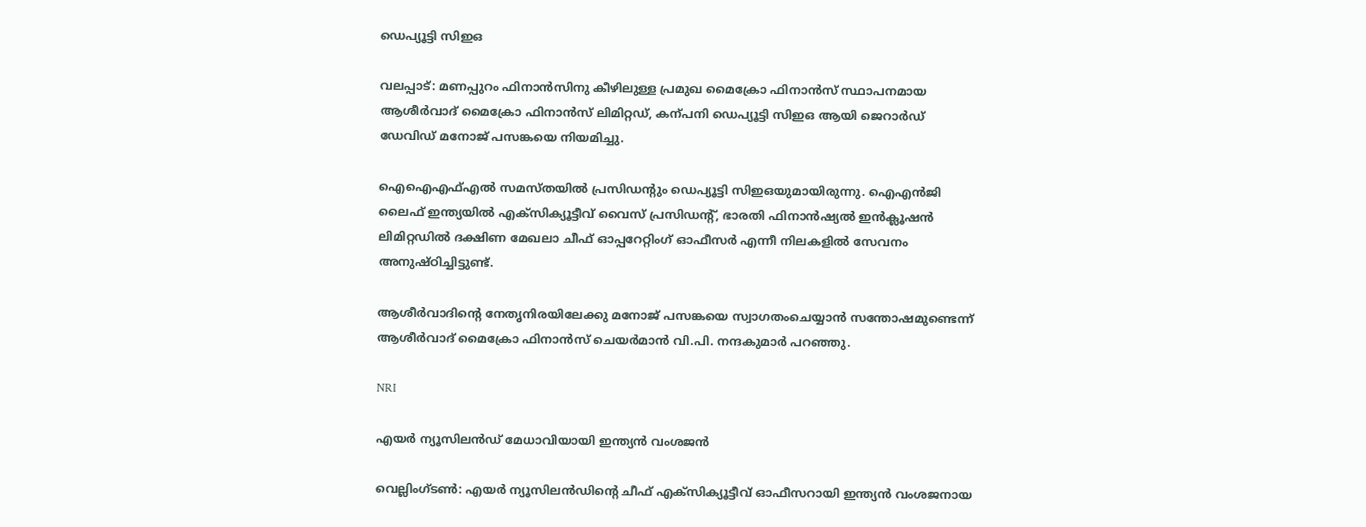ഡെപ്യൂട്ടി സിഇഒ

വലപ്പാട്: മണപ്പുറം ഫിനാൻസിനു കീഴിലുള്ള പ്രമുഖ മൈക്രോ ഫിനാൻസ് സ്ഥാപനമായ ആശീർവാദ് മൈക്രോ ഫിനാൻസ് ലിമിറ്റഡ്, കന്പനി ഡെപ്യൂട്ടി സിഇഒ ആയി ജെറാർഡ് ഡേവിഡ് മനോജ് പസങ്കയെ നിയമിച്ചു.

ഐഐഎഫ്എൽ സമസ്തയിൽ പ്രസിഡന്‍റും ഡെപ്യൂട്ടി സിഇഒയുമായിരുന്നു. ഐഎൻജി ലൈഫ് ഇന്ത്യയിൽ എക്സിക്യൂട്ടീവ് വൈസ് പ്രസിഡന്‍റ്, ഭാരതി ഫിനാൻഷ്യൽ ഇൻക്ലൂഷൻ ലിമിറ്റഡിൽ ദക്ഷിണ മേഖലാ ചീഫ് ഓപ്പറേറ്റിംഗ് ഓഫീസർ എന്നീ നിലകളിൽ സേവനം അനുഷ്ഠിച്ചിട്ടുണ്ട്.

ആശീർവാദിന്‍റെ നേതൃനിരയിലേക്കു മനോജ് പസങ്കയെ സ്വാഗതംചെയ്യാൻ സന്തോഷമുണ്ടെന്ന് ആശീർവാദ് മൈക്രോ ഫിനാൻസ് ചെയർമാൻ വി.പി. നന്ദകുമാർ പറഞ്ഞു.

NRI

എയർ ന്യൂസിലൻഡ് മേധാവിയായി ഇന്ത്യൻ വംശജൻ

വെല്ലിംഗ്ടൺ: എയർ ന്യൂസിലൻഡിന്‍റെ ചീഫ് എക്സിക്യൂട്ടീവ് ഓഫീസറായി ഇന്ത്യൻ വംശജനായ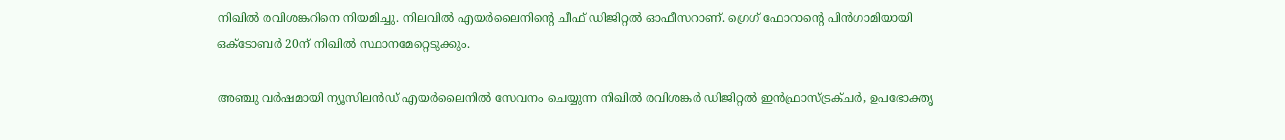നിഖിൽ രവിശങ്കറിനെ നിയമിച്ചു. നിലവിൽ എയർലൈനിന്‍റെ ചീഫ് ഡിജിറ്റൽ ഓഫീസറാണ്. ഗ്രെഗ് ഫോറാന്‍റെ പിൻഗാമിയായി ഒക്ടോബർ 20ന് നിഖിൽ സ്ഥാനമേറ്റെടുക്കും.

അഞ്ചു വർഷമായി ന്യൂസിലൻഡ് എയർലൈനിൽ സേവനം ചെയ്യുന്ന നിഖിൽ‌ രവിശങ്കർ ഡിജിറ്റൽ ഇൻഫ്രാസ്ട്രക്ചർ, ഉപഭോക്തൃ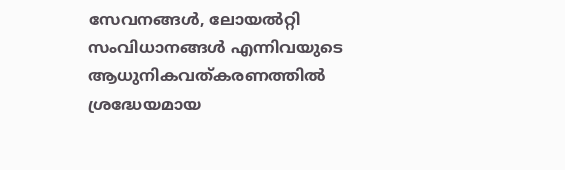സേവനങ്ങൾ, ലോയൽറ്റി സംവിധാനങ്ങൾ എന്നിവയുടെ ആധുനികവത്കരണത്തിൽ ശ്രദ്ധേയമായ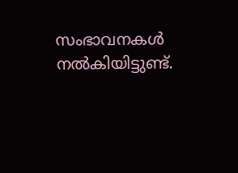സംഭാവനകൾ നൽകിയിട്ടുണ്ട്.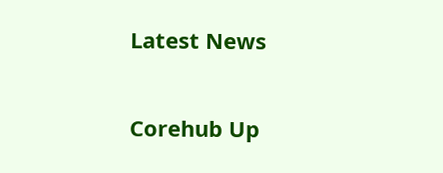Latest News

Corehub Up